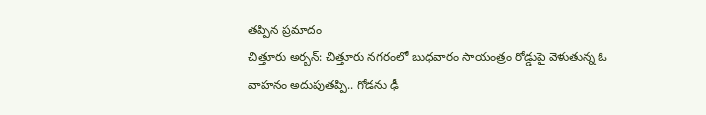తప్పిన ప్రమాదం
చిత్తూరు అర్బన్: చిత్తూరు నగరంలో బుధవారం సాయంత్రం రోడ్డుపై వెళుతున్న ఓ వాహనం అదుపుతప్పి.. గోడను ఢీ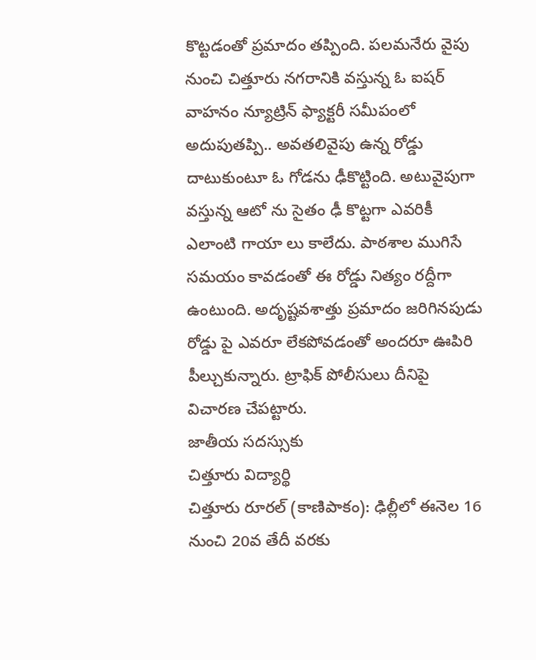కొట్టడంతో ప్రమాదం తప్పింది. పలమనేరు వైపు నుంచి చిత్తూరు నగరానికి వస్తున్న ఓ ఐషర్ వాహనం న్యూట్రిన్ ఫ్యాక్టరీ సమీపంలో అదుపుతప్పి.. అవతలివైపు ఉన్న రోడ్డు దాటుకుంటూ ఓ గోడను ఢీకొట్టింది. అటువైపుగా వస్తున్న ఆటో ను సైతం ఢీ కొట్టగా ఎవరికీ ఎలాంటి గాయా లు కాలేదు. పాఠశాల ముగిసే సమయం కావడంతో ఈ రోడ్డు నిత్యం రద్దీగా ఉంటుంది. అదృష్టవశాత్తు ప్రమాదం జరిగినపుడు రోడ్డు పై ఎవరూ లేకపోవడంతో అందరూ ఊపిరి పీల్చుకున్నారు. ట్రాఫిక్ పోలీసులు దీనిపై విచారణ చేపట్టారు.
జాతీయ సదస్సుకు
చిత్తూరు విద్యార్థి
చిత్తూరు రూరల్ (కాణిపాకం): ఢిల్లీలో ఈనెల 16 నుంచి 20వ తేదీ వరకు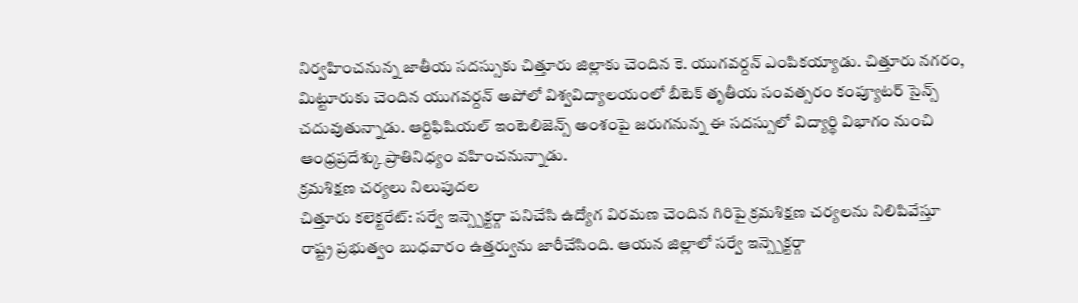నిర్వహించనున్న జాతీయ సదస్సుకు చిత్తూరు జిల్లాకు చెందిన కె. యుగవర్దన్ ఎంపికయ్యాడు. చిత్తూరు నగరం, మిట్టూరుకు చెందిన యుగవర్దన్ అపోలో విశ్వవిద్యాలయంలో బీటెక్ తృతీయ సంవత్సరం కంప్యూటర్ సైన్స్ చదువుతున్నాడు. ఆర్టిఫిషియల్ ఇంటెలిజెన్స్ అంశంపై జరుగనున్న ఈ సదస్సులో విద్యార్థి విభాగం నుంచి ఆంధ్రప్రదేశ్కు ప్రాతినిధ్యం వహించనున్నాడు.
క్రమశిక్షణ చర్యలు నిలుపుదల
చిత్తూరు కలెక్టరేట్: సర్వే ఇన్స్పెక్టర్గా పనిచేసి ఉద్యోగ విరమణ చెందిన గిరిపై క్రమశిక్షణ చర్యలను నిలిపివేస్తూ రాష్ట్ర ప్రభుత్వం బుధవారం ఉత్తర్వును జారీచేసింది. ఆయన జిల్లాలో సర్వే ఇన్స్పెక్టర్గా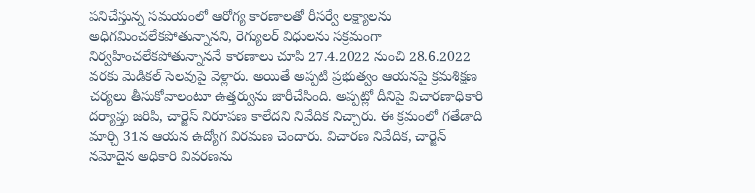పనిచేస్తున్న సమయంలో ఆరోగ్య కారణాలతో రీసర్వే లక్ష్యాలను అధిగమించలేకపోతున్నానని, రెగ్యులర్ విధులను సక్రమంగా నిర్వహించలేకపోతున్నాననే కారణాలు చూపి 27.4.2022 నుంచి 28.6.2022 వరకు మెడికల్ సెలవుపై వెళ్లారు. అయితే అప్పటి ప్రభుత్వం ఆయనపై క్రమశిక్షణ చర్యలు తీసుకోవాలంటూ ఉత్తర్వును జారీచేసింది. అప్పట్లో దీనిపై విచారణాధికారి దర్యాప్తు జరిపి, చార్జెస్ నిరూపణ కాలేదని నివేదిక నిచ్చారు. ఈ క్రమంలో గతేడాది మార్చి 31న ఆయన ఉద్యోగ విరమణ చెందారు. విచారణ నివేదిక, చార్జెన్ నమోదైన అధికారి వివరణను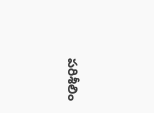పరిశీలిం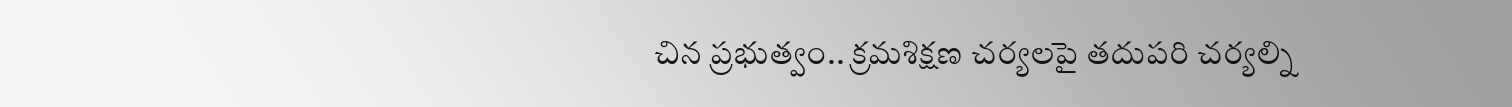చిన ప్రభుత్వం.. క్రమశిక్షణ చర్యలపై తదుపరి చర్యల్ని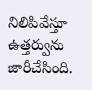నిలిపివేస్తూ ఉత్తర్వును జారీచేసింది.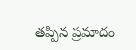తప్పిన ప్రమాదం